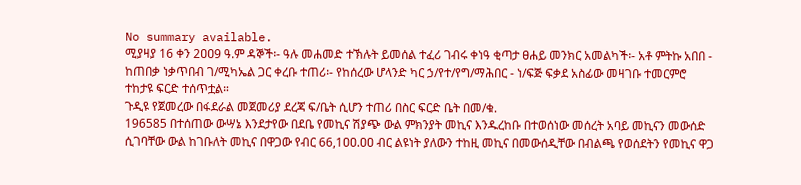No summary available.
ሚያዛያ 16 ቀን 2ዐዐ9 ዓ.ም ዳኞች፡- ዓሉ መሐመድ ተኽሉት ይመሰል ተፈሪ ገብሩ ቀነዓ ቂጣታ ፀሐይ መንክር አመልካች፡- አቶ ምትኩ አበበ - ከጠበቃ ነቃጥበብ ገ/ሚካኤል ጋር ቀረቡ ተጠሪ፡- የከሰረው ሆላንድ ካር ኃ/የተ/የግ/ማሕበር - ነ/ፍጅ ፍቃደ አስፊው መዛገቡ ተመርምሮ ተከታዩ ፍርድ ተሰጥቷል።
ጉዲዩ የጀመረው በፋደራል መጀመሪያ ደረጃ ፍ/ቤት ሲሆን ተጠሪ በስር ፍርድ ቤት በመ/ቁ.
196585 በተሰጠው ውሣኔ እንደታየው በደቤ የመኪና ሽያጭ ውል ምክንያት መኪና እንዱረከቡ በተወሰነው መሰረት አባይ መኪናን መውሰድ ሲገባቸው ውል ከገቡለት መኪና በዋጋው የብር 66,1ዐዐ.ዐዐ ብር ልዩነት ያለውን ተከዚ መኪና በመውሰዲቸው በብልጫ የወሰደትን የመኪና ዋጋ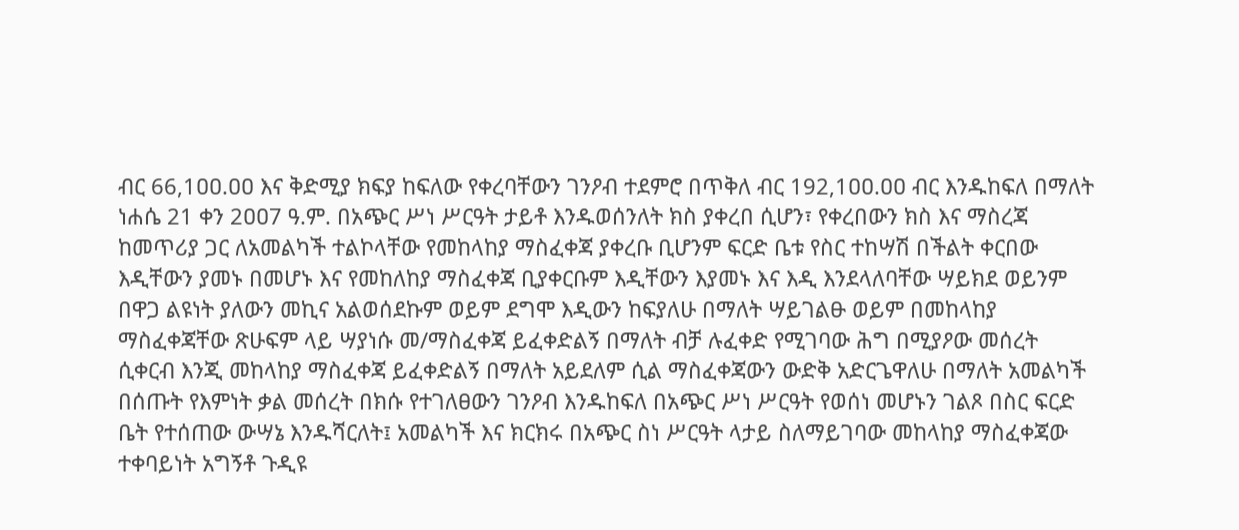ብር 66,1ዐዐ.ዐዐ እና ቅድሚያ ክፍያ ከፍለው የቀረባቸውን ገንዖብ ተደምሮ በጥቅለ ብር 192,1ዐዐ.ዐዐ ብር እንዱከፍለ በማለት ነሐሴ 21 ቀን 2ዐዐ7 ዓ.ም. በአጭር ሥነ ሥርዓት ታይቶ እንዱወሰንለት ክስ ያቀረበ ሲሆን፣ የቀረበውን ክስ እና ማስረጃ ከመጥሪያ ጋር ለአመልካች ተልኮላቸው የመከላከያ ማስፈቀጃ ያቀረቡ ቢሆንም ፍርድ ቤቱ የስር ተከሣሽ በችልት ቀርበው እዲቸውን ያመኑ በመሆኑ እና የመከለከያ ማስፈቀጃ ቢያቀርቡም እዲቸውን እያመኑ እና እዲ እንደላለባቸው ሣይክደ ወይንም በዋጋ ልዩነት ያለውን መኪና አልወሰደኩም ወይም ደግሞ እዲውን ከፍያለሁ በማለት ሣይገልፁ ወይም በመከላከያ ማስፈቀጃቸው ጽሁፍም ላይ ሣያነሱ መ/ማስፈቀጃ ይፈቀድልኝ በማለት ብቻ ሉፈቀድ የሚገባው ሕግ በሚያዖው መሰረት ሲቀርብ እንጂ መከላከያ ማስፈቀጃ ይፈቀድልኝ በማለት አይደለም ሲል ማስፈቀጃውን ውድቅ አድርጌዋለሁ በማለት አመልካች በሰጡት የእምነት ቃል መሰረት በክሱ የተገለፀውን ገንዖብ እንዱከፍለ በአጭር ሥነ ሥርዓት የወሰነ መሆኑን ገልጾ በስር ፍርድ ቤት የተሰጠው ውሣኔ እንዱሻርለት፤ አመልካች እና ክርክሩ በአጭር ስነ ሥርዓት ላታይ ስለማይገባው መከላከያ ማስፈቀጃው ተቀባይነት አግኝቶ ጉዲዩ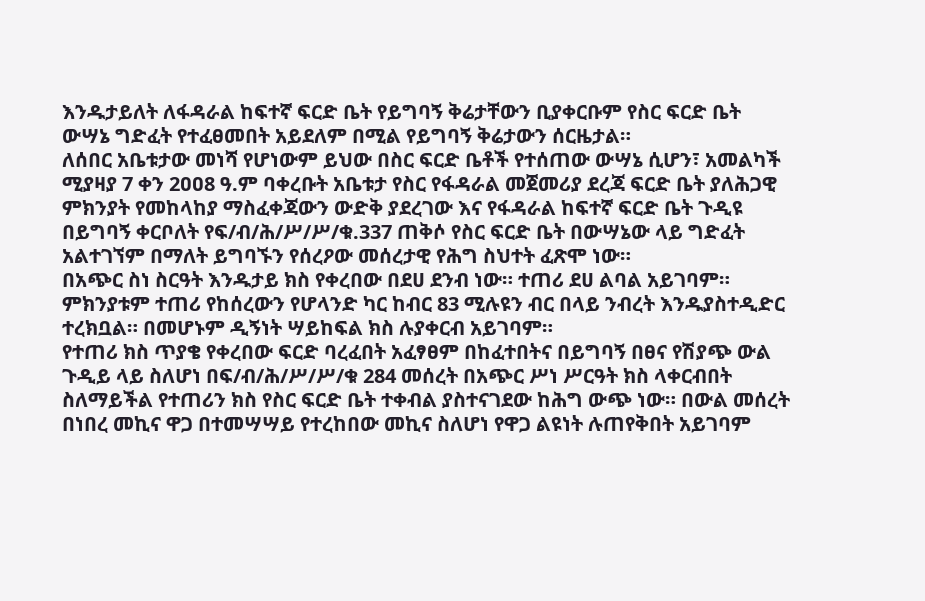እንዱታይለት ለፋዳራል ከፍተኛ ፍርድ ቤት የይግባኝ ቅሬታቸውን ቢያቀርቡም የስር ፍርድ ቤት ውሣኔ ግድፈት የተፈፀመበት አይደለም በሚል የይግባኝ ቅሬታውን ሰርዜታል።
ለሰበር አቤቱታው መነሻ የሆነውም ይህው በስር ፍርድ ቤቶች የተሰጠው ውሣኔ ሲሆን፣ አመልካች ሚያዛያ 7 ቀን 2ዐዐ8 ዓ.ም ባቀረቡት አቤቱታ የስር የፋዳራል መጀመሪያ ደረጃ ፍርድ ቤት ያለሕጋዊ ምክንያት የመከላከያ ማስፈቀጃውን ውድቅ ያደረገው እና የፋዳራል ከፍተኛ ፍርድ ቤት ጉዲዩ በይግባኝ ቀርቦለት የፍ/ብ/ሕ/ሥ/ሥ/ቁ.337 ጠቅሶ የስር ፍርድ ቤት በውሣኔው ላይ ግድፈት አልተገኘም በማለት ይግባኙን የሰረዖው መሰረታዊ የሕግ ስህተት ፈጽሞ ነው።
በአጭር ስነ ስርዓት እንዱታይ ክስ የቀረበው በደሀ ደንብ ነው። ተጠሪ ደሀ ልባል አይገባም።
ምክንያቱም ተጠሪ የከሰረውን የሆላንድ ካር ከብር 83 ሚሉዩን ብር በላይ ንብረት እንዱያስተዲድር ተረክቧል። በመሆኑም ዲኝነት ሣይከፍል ክስ ሉያቀርብ አይገባም።
የተጠሪ ክስ ጥያቄ የቀረበው ፍርድ ባረፈበት አፈፃፀም በከፈተበትና በይግባኝ በፀና የሽያጭ ውል ጉዲይ ላይ ስለሆነ በፍ/ብ/ሕ/ሥ/ሥ/ቁ 284 መሰረት በአጭር ሥነ ሥርዓት ክስ ላቀርብበት ስለማይችል የተጠሪን ክስ የስር ፍርድ ቤት ተቀብል ያስተናገደው ከሕግ ውጭ ነው። በውል መሰረት በነበረ መኪና ዋጋ በተመሣሣይ የተረከበው መኪና ስለሆነ የዋጋ ልዩነት ሉጠየቅበት አይገባም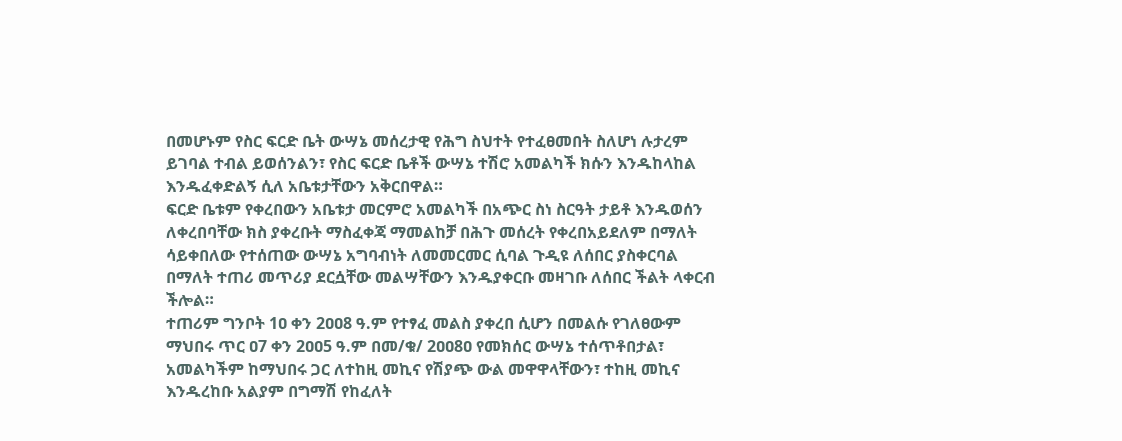በመሆኑም የስር ፍርድ ቤት ውሣኔ መሰረታዊ የሕግ ስህተት የተፈፀመበት ስለሆነ ሉታረም ይገባል ተብል ይወሰንልን፣ የስር ፍርድ ቤቶች ውሣኔ ተሽሮ አመልካች ክሱን እንዱከላከል እንዱፈቀድልኝ ሲለ አቤቱታቸውን አቅርበዋል።
ፍርድ ቤቱም የቀረበውን አቤቱታ መርምሮ አመልካች በአጭር ስነ ስርዓት ታይቶ እንዱወሰን ለቀረበባቸው ክስ ያቀረቡት ማስፈቀጃ ማመልከቻ በሕጉ መሰረት የቀረበአይደለም በማለት ሳይቀበለው የተሰጠው ውሣኔ አግባብነት ለመመርመር ሲባል ጉዲዩ ለሰበር ያስቀርባል በማለት ተጠሪ መጥሪያ ደርሷቸው መልሣቸውን እንዱያቀርቡ መዛገቡ ለሰበር ችልት ላቀርብ ችሎል።
ተጠሪም ግንቦት 1ዐ ቀን 2ዐዐ8 ዓ.ም የተፃፈ መልስ ያቀረበ ሲሆን በመልሱ የገለፀውም ማህበሩ ጥር ዐ7 ቀን 2ዐዐ5 ዓ.ም በመ/ቁ/ 2ዐዐ8ዐ የመክሰር ውሣኔ ተሰጥቶበታል፣ አመልካችም ከማህበሩ ጋር ለተከዚ መኪና የሽያጭ ውል መዋዋላቸውን፣ ተከዚ መኪና እንዱረከቡ አልያም በግማሽ የከፈለት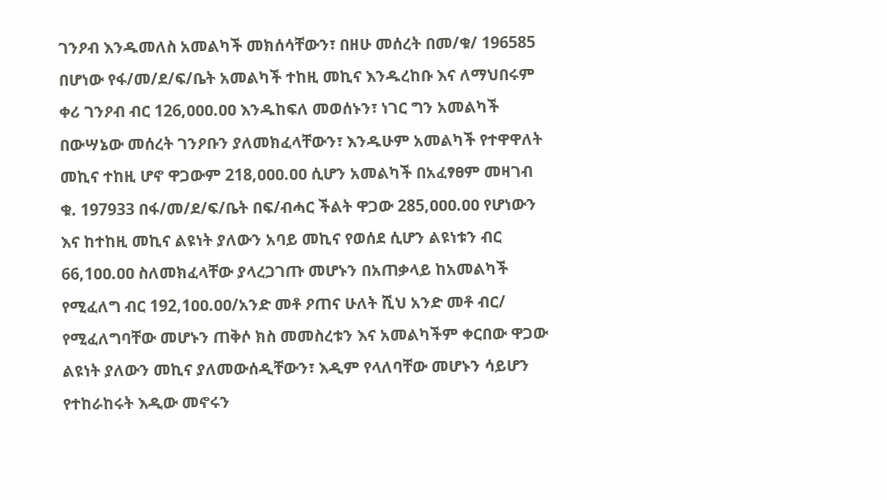ገንዖብ እንዱመለስ አመልካች መክሰሳቸውን፣ በዘሁ መሰረት በመ/ቁ/ 196585 በሆነው የፋ/መ/ደ/ፍ/ቤት አመልካች ተከዚ መኪና እንዱረከቡ እና ለማህበሩም ቀሪ ገንዖብ ብር 126,ዐዐዐ.ዐዐ እንዱከፍለ መወሰኑን፣ ነገር ግን አመልካች በውሣኔው መሰረት ገንዖቡን ያለመክፈላቸውን፣ እንዱሁም አመልካች የተዋዋለት መኪና ተከዚ ሆኖ ዋጋውም 218,ዐዐዐ.ዐዐ ሲሆን አመልካች በአፈፃፀም መዛገብ ቁ. 197933 በፋ/መ/ደ/ፍ/ቤት በፍ/ብሓር ችልት ዋጋው 285,ዐዐዐ.ዐዐ የሆነውን እና ከተከዚ መኪና ልዩነት ያለውን አባይ መኪና የወሰደ ሲሆን ልዩነቱን ብር 66,1ዐዐ.ዐዐ ስለመክፈላቸው ያላረጋገጡ መሆኑን በአጠቃላይ ከአመልካች የሚፈለግ ብር 192,1ዐዐ.ዐዐ/አንድ መቶ ዖጠና ሁለት ሺህ አንድ መቶ ብር/ የሚፈለግባቸው መሆኑን ጠቅሶ ክስ መመስረቱን እና አመልካችም ቀርበው ዋጋው ልዩነት ያለውን መኪና ያለመውሰዲቸውን፣ እዲም የላለባቸው መሆኑን ሳይሆን የተከራከሩት እዲው መኖሩን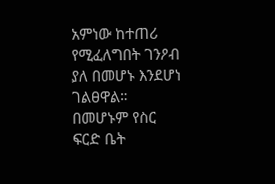አምነው ከተጠሪ የሚፈለግበት ገንዖብ ያለ በመሆኑ እንደሆነ ገልፀዋል። በመሆኑም የስር ፍርድ ቤት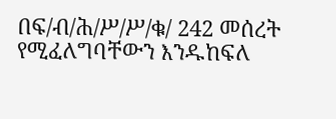በፍ/ብ/ሕ/ሥ/ሥ/ቁ/ 242 መሰረት የሚፈለግባቸውን እንዱከፍለ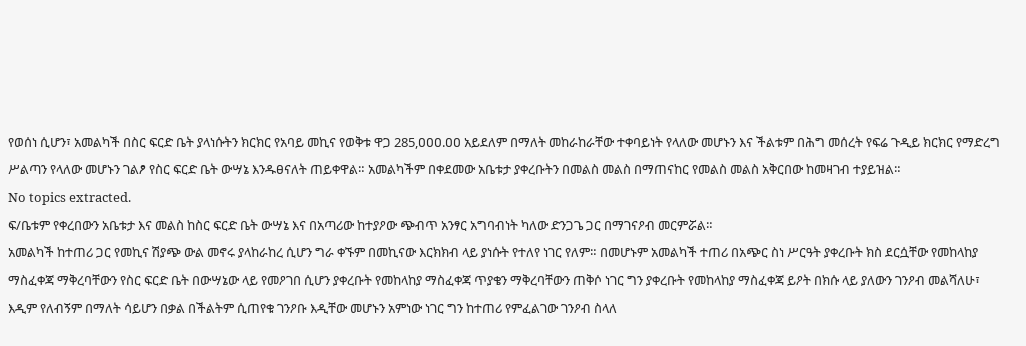የወሰነ ሲሆን፣ አመልካች በስር ፍርድ ቤት ያላነሱትን ክርክር የአባይ መኪና የወቅቱ ዋጋ 285,ዐዐዐ.ዐዐ አይደለም በማለት መከራከራቸው ተቀባይነት የላለው መሆኑን እና ችልቱም በሕግ መሰረት የፍሬ ጉዲይ ክርክር የማድረግ ሥልጣን የላለው መሆኑን ገልፆ የስር ፍርድ ቤት ውሣኔ እንዱፀናለት ጠይቀዋል። አመልካችም በቀደመው አቤቱታ ያቀረቡትን በመልስ መልስ በማጠናከር የመልስ መልስ አቅርበው ከመዛገብ ተያይዝል።
No topics extracted.
ፍ/ቤቱም የቀረበውን አቤቱታ እና መልስ ከስር ፍርድ ቤት ውሣኔ እና በአጣሪው ከተያዖው ጭብጥ አንፃር አግባብነት ካለው ድንጋጌ ጋር በማገናዖብ መርምሯል።
አመልካች ከተጠሪ ጋር የመኪና ሽያጭ ውል መኖሩ ያላከራከረ ሲሆን ግራ ቀኙም በመኪናው እርክክብ ላይ ያነሱት የተለየ ነገር የለም። በመሆኑም አመልካች ተጠሪ በአጭር ስነ ሥርዓት ያቀረቡት ክስ ደርሷቸው የመከላከያ ማስፈቀጃ ማቅረባቸውን የስር ፍርድ ቤት በውሣኔው ላይ የመዖገበ ሲሆን ያቀረቡት የመከላከያ ማስፈቀጃ ጥያቄን ማቅረባቸውን ጠቅሶ ነገር ግን ያቀረቡት የመከላከያ ማስፈቀጃ ይዖት በክሱ ላይ ያለውን ገንዖብ መልሻለሁ፣ እዲም የለብኝም በማለት ሳይሆን በቃል በችልትም ሲጠየቁ ገንዖቡ እዲቸው መሆኑን አምነው ነገር ግን ከተጠሪ የምፈልገው ገንዖብ ስላለ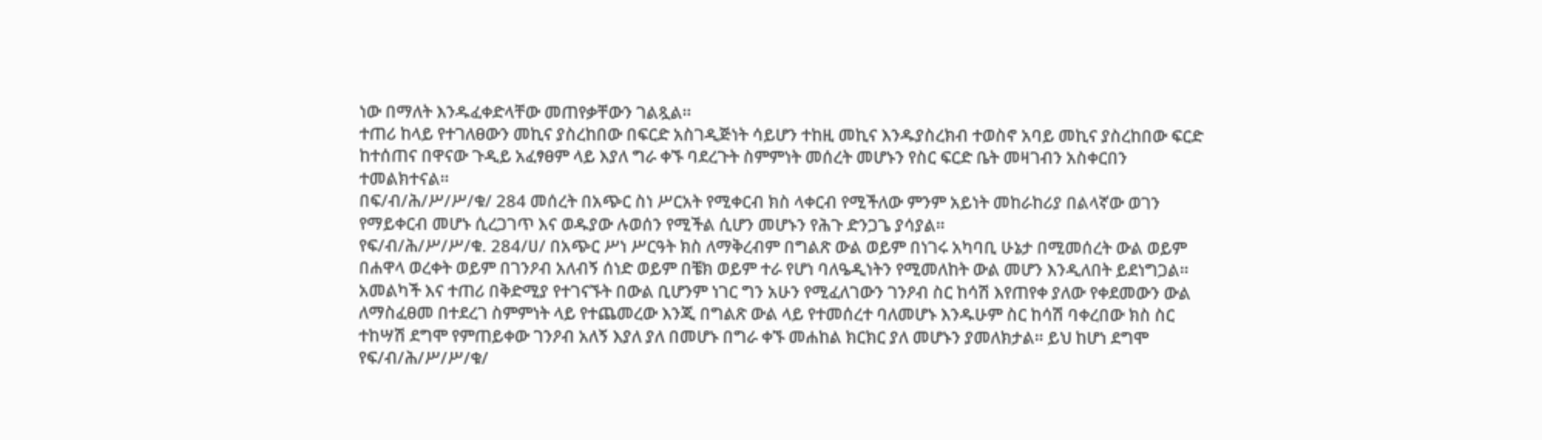ነው በማለት እንዱፈቀድላቸው መጠየቃቸውን ገልጿል።
ተጠሪ ከላይ የተገለፀውን መኪና ያስረከበው በፍርድ አስገዲጅነት ሳይሆን ተከዚ መኪና እንዱያስረክብ ተወስኖ አባይ መኪና ያስረከበው ፍርድ ከተሰጠና በዋናው ጉዲይ አፈፃፀም ላይ እያለ ግራ ቀኙ ባደረጉት ስምምነት መሰረት መሆኑን የስር ፍርድ ቤት መዛገብን አስቀርበን ተመልክተናል።
በፍ/ብ/ሕ/ሥ/ሥ/ቁ/ 284 መሰረት በአጭር ስነ ሥርአት የሚቀርብ ክስ ላቀርብ የሚችለው ምንም አይነት መከራከሪያ በልላኛው ወገን የማይቀርብ መሆኑ ሲረጋገጥ እና ወዱያው ሉወሰን የሚችል ሲሆን መሆኑን የሕጉ ድንጋጌ ያሳያል።
የፍ/ብ/ሕ/ሥ/ሥ/ቁ. 284/ሀ/ በአጭር ሥነ ሥርዓት ክስ ለማቅረብም በግልጽ ውል ወይም በነገሩ አካባቢ ሁኔታ በሚመሰረት ውል ወይም በሐዋላ ወረቀት ወይም በገንዖብ አለብኝ ሰነድ ወይም በቼክ ወይም ተራ የሆነ ባለዔዲነትን የሚመለከት ውል መሆን እንዲለበት ይደነግጋል። አመልካች እና ተጠሪ በቅድሚያ የተገናኙት በውል ቢሆንም ነገር ግን አሁን የሚፈለገውን ገንዖብ ስር ከሳሽ እየጠየቀ ያለው የቀደመውን ውል ለማስፈፀመ በተደረገ ስምምነት ላይ የተጨመረው እንጂ በግልጽ ውል ላይ የተመሰረተ ባለመሆኑ እንዱሁም ስር ከሳሽ ባቀረበው ክስ ስር ተከሣሽ ደግሞ የምጠይቀው ገንዖብ አለኝ እያለ ያለ በመሆኑ በግራ ቀኙ መሐከል ክርክር ያለ መሆኑን ያመለክታል። ይህ ከሆነ ደግሞ የፍ/ብ/ሕ/ሥ/ሥ/ቁ/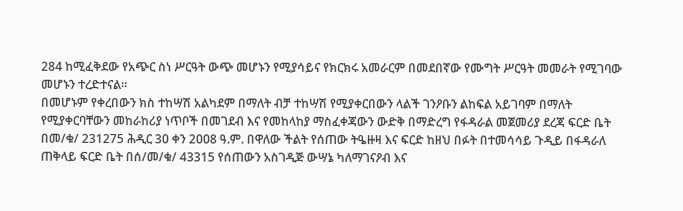284 ከሚፈቅደው የአጭር ስነ ሥርዓት ውጭ መሆኑን የሚያሳይና የክርክሩ አመራርም በመደበኛው የሙግት ሥርዓት መመራት የሚገባው መሆኑን ተረድተናል።
በመሆኑም የቀረበውን ክስ ተከሣሽ አልካደም በማለት ብቻ ተከሣሽ የሚያቀርበውን ላልች ገንዖቡን ልከፍል አይገባም በማለት የሚያቀርባቸውን መከራከሪያ ነጥቦች በመገደብ እና የመከላከያ ማስፈቀጃውን ውድቅ በማድረግ የፋዳራል መጀመሪያ ደረጃ ፍርድ ቤት በመ/ቁ/ 231275 ሕዲር 3ዐ ቀን 2ዐዐ8 ዓ.ም. በዋለው ችልት የሰጠው ትዔዙዛ እና ፍርድ ከዘህ በፉት በተመሳሳይ ጉዲይ በፋዳራለ ጠቅላይ ፍርድ ቤት በሰ/መ/ቁ/ 43315 የሰጠውን አስገዲጅ ውሣኔ ካለማገናዖብ እና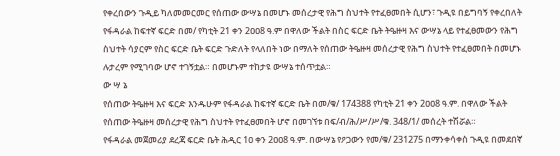የቀረበውን ጉዲይ ካለመመርመር የሰጠው ውሣኔ በመሆኑ መሰረታዊ የሕግ ስህተት የተፈፀመበት ሲሆን፣ ጉዲዩ በይግባኝ የቀረበለት የፋዳራል ከፍተኛ ፍርድ በመ/ የካቲት 21 ቀን 2ዐዐ8 ዓ.ም በዋለው ችልት በስር ፍርድ ቤት ትዔዙዛ እና ውሣኔ ላይ የተፈፀመውን የሕግ ስህተት ሳያርም የስር ፍርድ ቤት ፍርድ ጉድለት የላለበት ነው በማለት የሰጠው ትዔዙዛ መሰረታዊ የሕግ ስህተት የተፈፀመበት በመሆኑ ሉታረም የሚገባው ሆኖ ተገኝቷል። በመሆኑም ተከታዩ ውሣኔ ተሰጥቷል።
ው ሣ ኔ
የሰጠው ትዔዙዛ እና ፍርድ እንዱሁም የፋዳራል ከፍተኛ ፍርድ ቤት በመ/ቁ/ 174388 የካቲት 21 ቀን 2ዐዐ8 ዓ.ም. በዋለው ችልት የሰጠው ትዔዙዛ መሰረታዊ የሕግ ስህተት የተፈፀመበት ሆኖ በመገኘቱ በፍ/ብ/ሕ/ሥ/ሥ/ቁ. 348/1/ መሰረት ተሽሯል።
የፋዳራል መጀመሪያ ደረጃ ፍርድ ቤት ሕዲር 1ዐ ቀን 2ዐዐ8 ዓ.ም. በውሣኔ የዖጋውን የመ/ቁ/ 231275 በማንቀሳቀስ ጉዲዩ በመደበኛ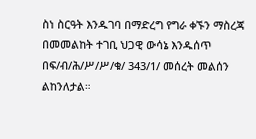ስነ ስርዓት እንዱገባ በማድረግ የግራ ቀኙን ማስረጃ በመመልከት ተገቢ ህጋዊ ውሳኔ እንዱሰጥ በፍ/ብ/ሕ/ሥ/ሥ/ቁ/ 343/1/ መሰረት መልሰን ልከንለታል።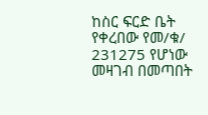ከስር ፍርድ ቤት የቀረበው የመ/ቁ/ 231275 የሆነው መዛገብ በመጣበት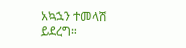አኳኋን ተመላሽ ይደረግ።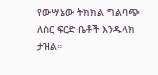የውሣኔው ትክክል ግልባጭ ለስር ፍርድ ቤቶች እንዱላክ ታዝል።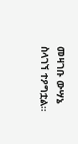መዛገቡ ውሣኔ ስላገኘ ተዖግቷል።